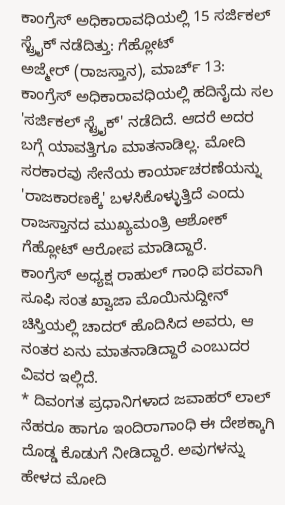ಕಾಂಗ್ರೆಸ್ ಅಧಿಕಾರಾವಧಿಯಲ್ಲಿ 15 ಸರ್ಜಿಕಲ್ ಸ್ಟ್ರೈಕ್ ನಡೆದಿತ್ತು: ಗೆಹ್ಲೋಟ್
ಅಜ್ಮೇರ್ (ರಾಜಸ್ತಾನ), ಮಾರ್ಚ್ 13: ಕಾಂಗ್ರೆಸ್ ಅಧಿಕಾರಾವಧಿಯಲ್ಲಿ ಹದಿನೈದು ಸಲ 'ಸರ್ಜಿಕಲ್ ಸ್ಟ್ರೈಕ್' ನಡೆದಿದೆ. ಆದರೆ ಅದರ ಬಗ್ಗೆ ಯಾವತ್ತಿಗೂ ಮಾತನಾಡಿಲ್ಲ. ಮೋದಿ ಸರಕಾರವು ಸೇನೆಯ ಕಾರ್ಯಾಚರಣೆಯನ್ನು 'ರಾಜಕಾರಣಕ್ಕೆ' ಬಳಸಿಕೊಳ್ಳುತ್ತಿದೆ ಎಂದು ರಾಜಸ್ತಾನದ ಮುಖ್ಯಮಂತ್ರಿ ಆಶೋಕ್ ಗೆಹ್ಲೋಟ್ ಆರೋಪ ಮಾಡಿದ್ದಾರೆ.
ಕಾಂಗ್ರೆಸ್ ಅಧ್ಯಕ್ಷ ರಾಹುಲ್ ಗಾಂಧಿ ಪರವಾಗಿ ಸೂಫಿ ಸಂತ ಖ್ವಾಜಾ ಮೊಯಿನುದ್ದೀನ್ ಚಿಸ್ತಿಯಲ್ಲಿ ಚಾದರ್ ಹೊದಿಸಿದ ಅವರು, ಆ ನಂತರ ಏನು ಮಾತನಾಡಿದ್ದಾರೆ ಎಂಬುದರ ವಿವರ ಇಲ್ಲಿದೆ.
* ದಿವಂಗತ ಪ್ರಧಾನಿಗಳಾದ ಜವಾಹರ್ ಲಾಲ್ ನೆಹರೂ ಹಾಗೂ ಇಂದಿರಾಗಾಂಧಿ ಈ ದೇಶಕ್ಕಾಗಿ ದೊಡ್ಡ ಕೊಡುಗೆ ನೀಡಿದ್ದಾರೆ. ಅವುಗಳನ್ನು ಹೇಳದ ಮೋದಿ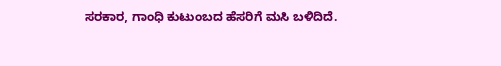ಸರಕಾರ, ಗಾಂಧಿ ಕುಟುಂಬದ ಹೆಸರಿಗೆ ಮಸಿ ಬಳಿದಿದೆ.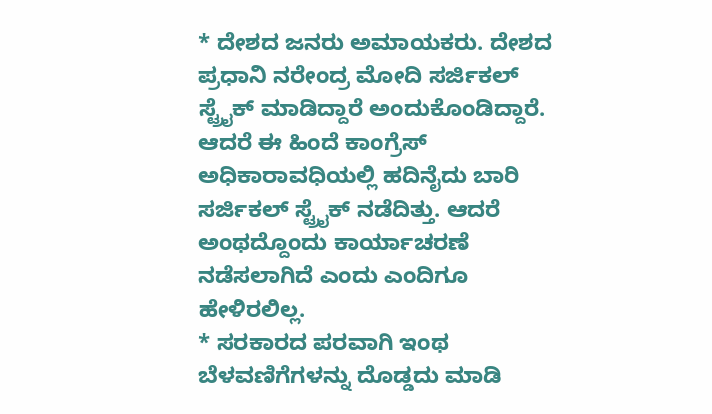* ದೇಶದ ಜನರು ಅಮಾಯಕರು. ದೇಶದ ಪ್ರಧಾನಿ ನರೇಂದ್ರ ಮೋದಿ ಸರ್ಜಿಕಲ್ ಸ್ಟ್ರೈಕ್ ಮಾಡಿದ್ದಾರೆ ಅಂದುಕೊಂಡಿದ್ದಾರೆ. ಆದರೆ ಈ ಹಿಂದೆ ಕಾಂಗ್ರೆಸ್ ಅಧಿಕಾರಾವಧಿಯಲ್ಲಿ ಹದಿನೈದು ಬಾರಿ ಸರ್ಜಿಕಲ್ ಸ್ಟ್ರೈಕ್ ನಡೆದಿತ್ತು. ಆದರೆ ಅಂಥದ್ದೊಂದು ಕಾರ್ಯಾಚರಣೆ ನಡೆಸಲಾಗಿದೆ ಎಂದು ಎಂದಿಗೂ ಹೇಳಿರಲಿಲ್ಲ.
* ಸರಕಾರದ ಪರವಾಗಿ ಇಂಥ ಬೆಳವಣಿಗೆಗಳನ್ನು ದೊಡ್ಡದು ಮಾಡಿ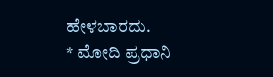ಹೇಳಬಾರದು.
* ಮೋದಿ ಪ್ರಧಾನಿ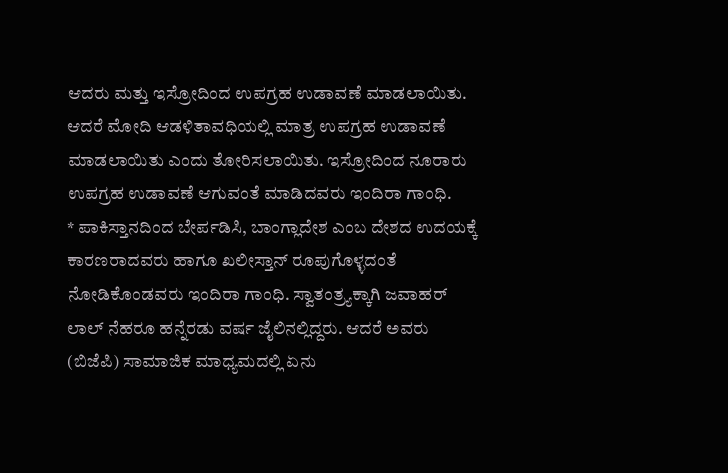ಆದರು ಮತ್ತು ಇಸ್ರೋದಿಂದ ಉಪಗ್ರಹ ಉಡಾವಣೆ ಮಾಡಲಾಯಿತು. ಆದರೆ ಮೋದಿ ಆಡಳಿತಾವಧಿಯಲ್ಲಿ ಮಾತ್ರ ಉಪಗ್ರಹ ಉಡಾವಣೆ ಮಾಡಲಾಯಿತು ಎಂದು ತೋರಿಸಲಾಯಿತು. ಇಸ್ರೋದಿಂದ ನೂರಾರು ಉಪಗ್ರಹ ಉಡಾವಣೆ ಆಗುವಂತೆ ಮಾಡಿದವರು ಇಂದಿರಾ ಗಾಂಧಿ.
* ಪಾಕಿಸ್ತಾನದಿಂದ ಬೇರ್ಪಡಿಸಿ, ಬಾಂಗ್ಲಾದೇಶ ಎಂಬ ದೇಶದ ಉದಯಕ್ಕೆ ಕಾರಣರಾದವರು ಹಾಗೂ ಖಲೀಸ್ತಾನ್ ರೂಪುಗೊಳ್ಳದಂತೆ ನೋಡಿಕೊಂಡವರು ಇಂದಿರಾ ಗಾಂಧಿ. ಸ್ವಾತಂತ್ರ್ಯಕ್ಕಾಗಿ ಜವಾಹರ್ ಲಾಲ್ ನೆಹರೂ ಹನ್ನೆರಡು ವರ್ಷ ಜೈಲಿನಲ್ಲಿದ್ದರು. ಆದರೆ ಅವರು (ಬಿಜೆಪಿ) ಸಾಮಾಜಿಕ ಮಾಧ್ಯಮದಲ್ಲಿ ಏನು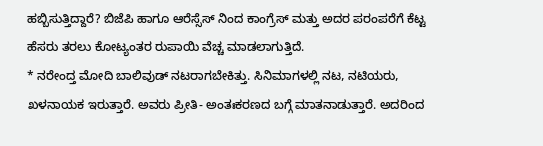ಹಬ್ಬಿಸುತ್ತಿದ್ದಾರೆ? ಬಿಜೆಪಿ ಹಾಗೂ ಆರೆಸ್ಸೆಸ್ ನಿಂದ ಕಾಂಗ್ರೆಸ್ ಮತ್ತು ಅದರ ಪರಂಪರೆಗೆ ಕೆಟ್ಟ ಹೆಸರು ತರಲು ಕೋಟ್ಯಂತರ ರುಪಾಯಿ ವೆಚ್ಚ ಮಾಡಲಾಗುತ್ತಿದೆ.
* ನರೇಂದ್ತ ಮೋದಿ ಬಾಲಿವುಡ್ ನಟರಾಗಬೇಕಿತ್ತು. ಸಿನಿಮಾಗಳಲ್ಲಿ ನಟ, ನಟಿಯರು, ಖಳನಾಯಕ ಇರುತ್ತಾರೆ. ಅವರು ಪ್ರೀತಿ- ಅಂತಃಕರಣದ ಬಗ್ಗೆ ಮಾತನಾಡುತ್ತಾರೆ. ಅದರಿಂದ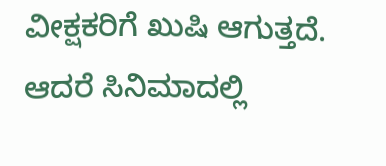ವೀಕ್ಷಕರಿಗೆ ಖುಷಿ ಆಗುತ್ತದೆ. ಆದರೆ ಸಿನಿಮಾದಲ್ಲಿ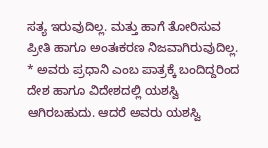ಸತ್ಯ ಇರುವುದಿಲ್ಲ. ಮತ್ತು ಹಾಗೆ ತೋರಿಸುವ ಪ್ರೀತಿ ಹಾಗೂ ಅಂತಃಕರಣ ನಿಜವಾಗಿರುವುದಿಲ್ಲ.
* ಅವರು ಪ್ರಧಾನಿ ಎಂಬ ಪಾತ್ರಕ್ಕೆ ಬಂದಿದ್ದರಿಂದ ದೇಶ ಹಾಗೂ ವಿದೇಶದಲ್ಲಿ ಯಶಸ್ವಿ ಆಗಿರಬಹುದು. ಆದರೆ ಅವರು ಯಶಸ್ವಿ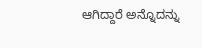ಆಗಿದ್ದಾರೆ ಅನ್ನೊದನ್ನು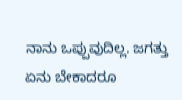ನಾನು ಒಪ್ಪುವುದಿಲ್ಲ. ಜಗತ್ತು ಏನು ಬೇಕಾದರೂ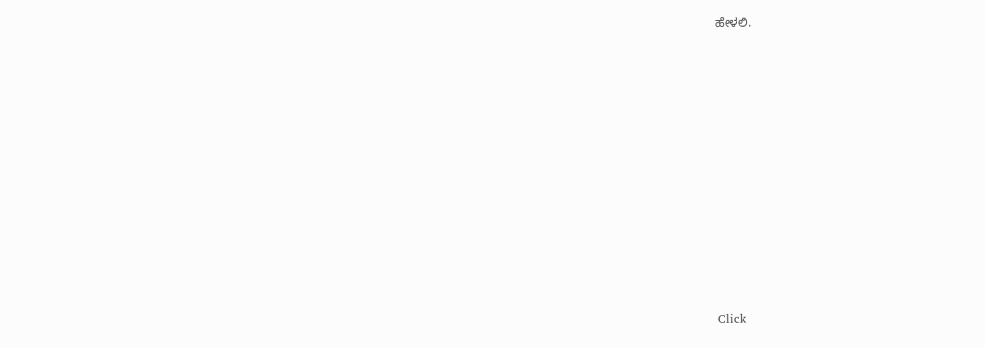ಹೇಳಲಿ.












Click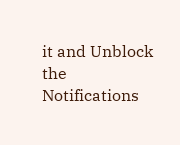it and Unblock the Notifications